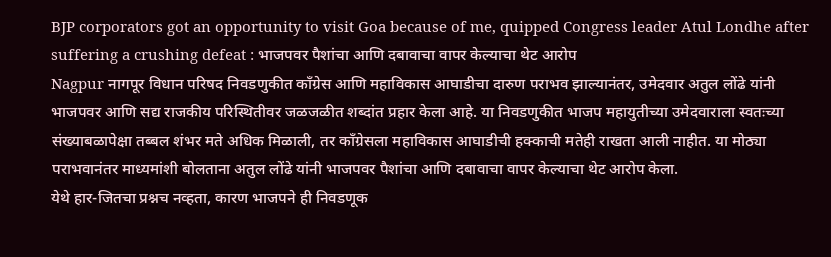BJP corporators got an opportunity to visit Goa because of me, quipped Congress leader Atul Londhe after suffering a crushing defeat : भाजपवर पैशांचा आणि दबावाचा वापर केल्याचा थेट आरोप
Nagpur नागपूर विधान परिषद निवडणुकीत काँग्रेस आणि महाविकास आघाडीचा दारुण पराभव झाल्यानंतर, उमेदवार अतुल लोंढे यांनी भाजपवर आणि सद्य राजकीय परिस्थितीवर जळजळीत शब्दांत प्रहार केला आहे. या निवडणुकीत भाजप महायुतीच्या उमेदवाराला स्वतःच्या संख्याबळापेक्षा तब्बल शंभर मते अधिक मिळाली, तर काँग्रेसला महाविकास आघाडीची हक्काची मतेही राखता आली नाहीत. या मोठ्या पराभवानंतर माध्यमांशी बोलताना अतुल लोंढे यांनी भाजपवर पैशांचा आणि दबावाचा वापर केल्याचा थेट आरोप केला.
येथे हार-जितचा प्रश्नच नव्हता, कारण भाजपने ही निवडणूक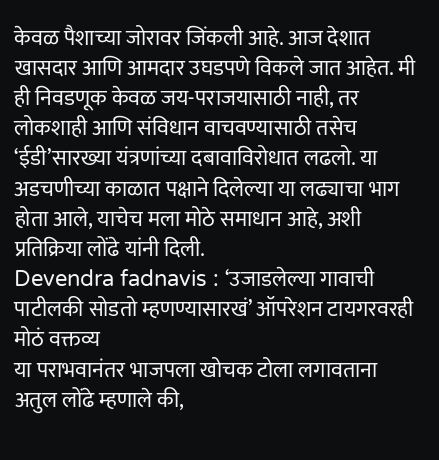केवळ पैशाच्या जोरावर जिंकली आहे. आज देशात खासदार आणि आमदार उघडपणे विकले जात आहेत. मी ही निवडणूक केवळ जय-पराजयासाठी नाही, तर लोकशाही आणि संविधान वाचवण्यासाठी तसेच ‘ईडी’सारख्या यंत्रणांच्या दबावाविरोधात लढलो. या अडचणीच्या काळात पक्षाने दिलेल्या या लढ्याचा भाग होता आले, याचेच मला मोठे समाधान आहे, अशी प्रतिक्रिया लोंढे यांनी दिली.
Devendra fadnavis : ‘उजाडलेल्या गावाची पाटीलकी सोडतो म्हणण्यासारखं’ ऑपरेशन टायगरवरही मोठं वक्तव्य
या पराभवानंतर भाजपला खोचक टोला लगावताना अतुल लोंढे म्हणाले की,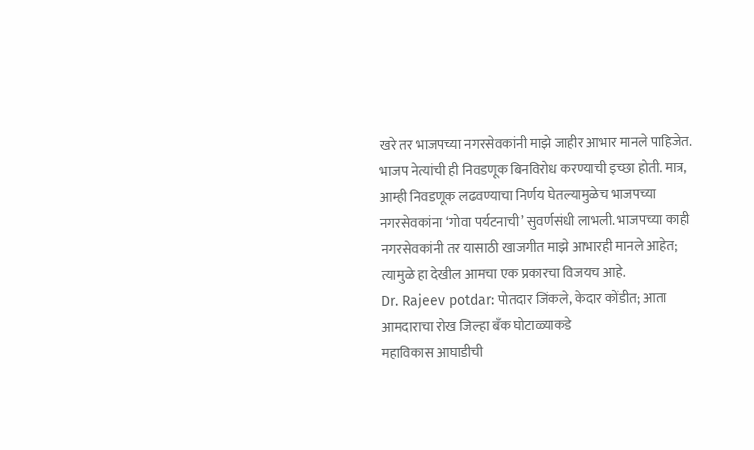खरे तर भाजपच्या नगरसेवकांनी माझे जाहीर आभार मानले पाहिजेत. भाजप नेत्यांची ही निवडणूक बिनविरोध करण्याची इच्छा होती. मात्र, आम्ही निवडणूक लढवण्याचा निर्णय घेतल्यामुळेच भाजपच्या नगरसेवकांना ‘गोवा पर्यटनाची’ सुवर्णसंधी लाभली. भाजपच्या काही नगरसेवकांनी तर यासाठी खाजगीत माझे आभारही मानले आहेत; त्यामुळे हा देखील आमचा एक प्रकारचा विजयच आहे.
Dr. Rajeev potdar: पोतदार जिंकले, केदार कोंडीत; आता आमदाराचा रोख जिल्हा बँक घोटाळ्याकडे
महाविकास आघाडीची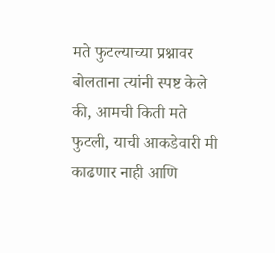मते फुटल्याच्या प्रश्नावर बोलताना त्यांनी स्पष्ट केले की, आमची किती मते फुटली, याची आकडेवारी मी काढणार नाही आणि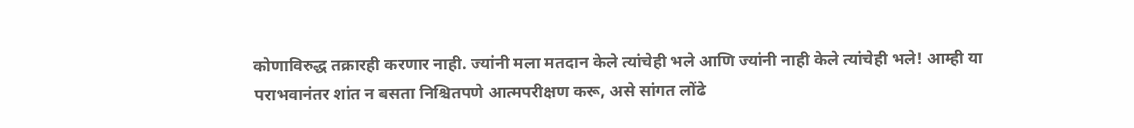कोणाविरुद्ध तक्रारही करणार नाही. ज्यांनी मला मतदान केले त्यांचेही भले आणि ज्यांनी नाही केले त्यांचेही भले! आम्ही या पराभवानंतर शांत न बसता निश्चितपणे आत्मपरीक्षण करू, असे सांगत लोंढे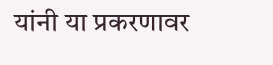यांनी या प्रकरणावर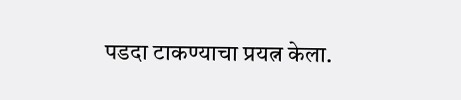पडदा टाकण्याचा प्रयत्न केला.